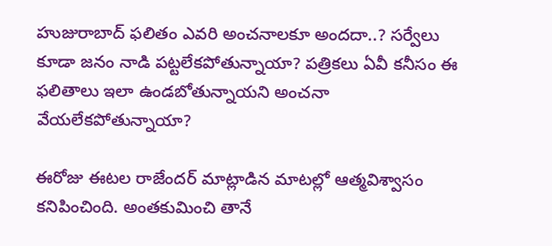హుజురాబాద్ ఫ‌లితం ఎవ‌రి అంచ‌నాల‌కూ అంద‌దా..? స‌ర్వేలు కూడా జ‌నం నాడి ప‌ట్ట‌లేక‌పోతున్నాయా? ప‌త్రిక‌లు ఏవీ క‌నీసం ఈ ఫ‌లితాలు ఇలా ఉండ‌బోతున్నాయ‌ని అంచ‌నా వేయ‌లేక‌పోతున్నాయా?

ఈరోజు ఈట‌ల రాజేంద‌ర్ మాట్లాడిన మాట‌ల్లో ఆత్మ‌విశ్వాసం క‌నిపించింది. అంత‌కుమించి తానే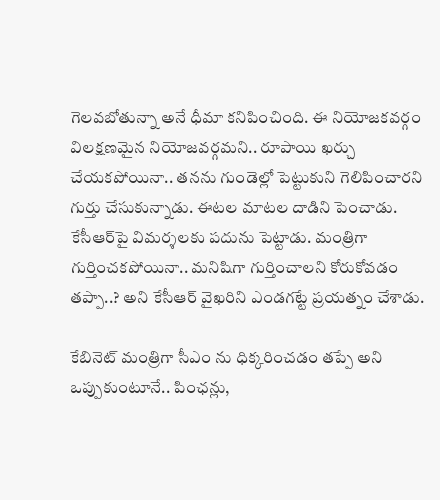గెల‌వ‌బోతున్నా అనే ధీమా క‌నిపించింది. ఈ నియోజ‌క‌వ‌ర్గం విల‌క్ష‌ణ‌మైన నియోజ‌వ‌ర్గ‌మ‌ని.. రూపాయి ఖ‌ర్చు చేయ‌క‌పోయినా.. త‌న‌ను గుండెల్లో పెట్టుకుని గెలిపించార‌ని గుర్తు చేసుకున్నాడు. ఈట‌ల మాట‌ల దాడిని పెంచాడు. కేసీఆర్‌పై విమ‌ర్శ‌లకు ప‌దును పెట్టాడు. మంత్రిగా గుర్తించ‌క‌పోయినా.. మ‌నిషిగా గుర్తించాల‌ని కోరుకోవ‌డం త‌ప్పా..? అని కేసీఆర్ వైఖ‌రిని ఎండ‌గ‌ట్టే ప్ర‌య‌త్నం చేశాడు.

కేబినెట్ మంత్రిగా సీఎం ను ధిక్క‌రించ‌డం త‌ప్పే అని ఒప్పుకుంటూనే.. పింఛ‌న్లు,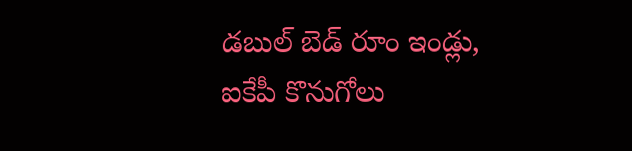డ‌బుల్ బెడ్ రూం ఇండ్లు, ఐకేపీ కొనుగోలు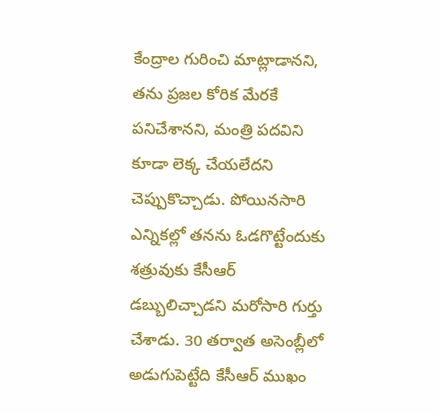కేంద్రాల గురించి మాట్లాడాన‌ని, త‌ను ప్ర‌జ‌ల కోరిక మేర‌కే ప‌నిచేశాన‌ని, మంత్రి ప‌ద‌విని కూడా లెక్క చేయ‌లేద‌ని చెప్పుకొచ్చాడు. పోయిన‌సారి ఎన్నిక‌ల్లో త‌న‌ను ఓడ‌గొట్టేందుకు శ‌త్రువుకు కేసీఆర్ డ‌బ్బులిచ్చాడని మ‌రోసారి గుర్తు చేశాడు. 30 త‌ర్వాత అసెంబ్లీలో అడుగుపెట్టేది కేసీఆర్ ముఖం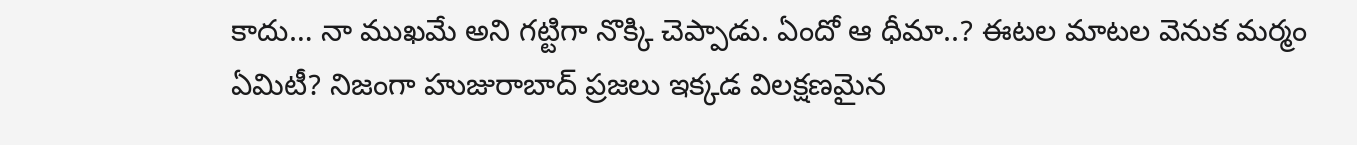కాదు… నా ముఖ‌మే అని గ‌ట్టిగా నొక్కి చెప్పాడు. ఏందో ఆ ధీమా..? ఈట‌ల మాట‌ల వెనుక మ‌ర్మం ఏమిటీ? నిజంగా హుజురాబాద్ ప్ర‌జ‌లు ఇక్క‌డ విల‌క్ష‌ణ‌మైన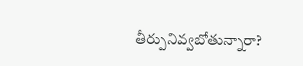తీర్పునివ్వ‌బోతున్నారా?